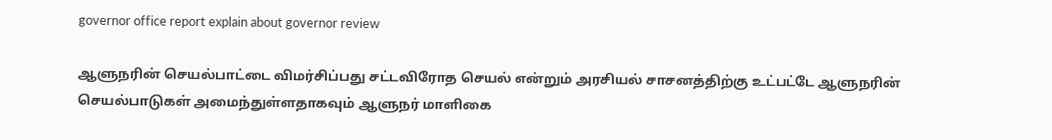governor office report explain about governor review

ஆளுநரின் செயல்பாட்டை விமர்சிப்பது சட்டவிரோத செயல் என்றும் அரசியல் சாசனத்திற்கு உட்பட்டே ஆளுநரின் செயல்பாடுகள் அமைந்துள்ளதாகவும் ஆளுநர் மாளிகை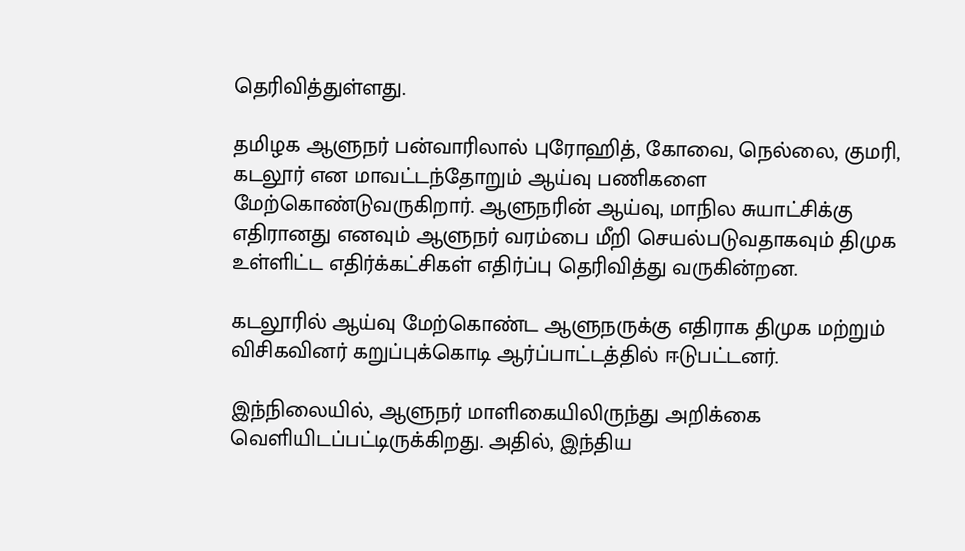தெரிவித்துள்ளது.

தமிழக ஆளுநர் பன்வாரிலால் புரோஹித், கோவை, நெல்லை, குமரி, கடலூர் என மாவட்டந்தோறும் ஆய்வு பணிகளை மேற்கொண்டுவருகிறார். ஆளுநரின் ஆய்வு, மாநில சுயாட்சிக்கு எதிரானது எனவும் ஆளுநர் வரம்பை மீறி செயல்படுவதாகவும் திமுக உள்ளிட்ட எதிர்க்கட்சிகள் எதிர்ப்பு தெரிவித்து வருகின்றன.

கடலூரில் ஆய்வு மேற்கொண்ட ஆளுநருக்கு எதிராக திமுக மற்றும் விசிகவினர் கறுப்புக்கொடி ஆர்ப்பாட்டத்தில் ஈடுபட்டனர்.

இந்நிலையில், ஆளுநர் மாளிகையிலிருந்து அறிக்கை வெளியிடப்பட்டிருக்கிறது. அதில், இந்திய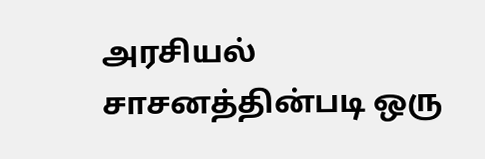அரசியல் சாசனத்தின்படி ஒரு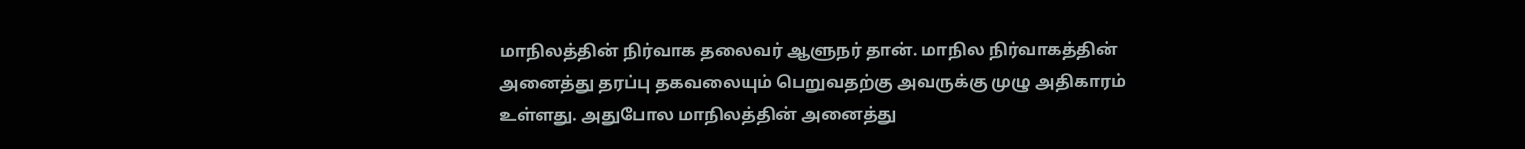மாநிலத்தின் நிர்வாக தலைவர் ஆளுநர் தான். மாநில நிர்வாகத்தின் அனைத்து தரப்பு தகவலையும் பெறுவதற்கு அவருக்கு முழு அதிகாரம் உள்ளது. அதுபோல மாநிலத்தின் அனைத்து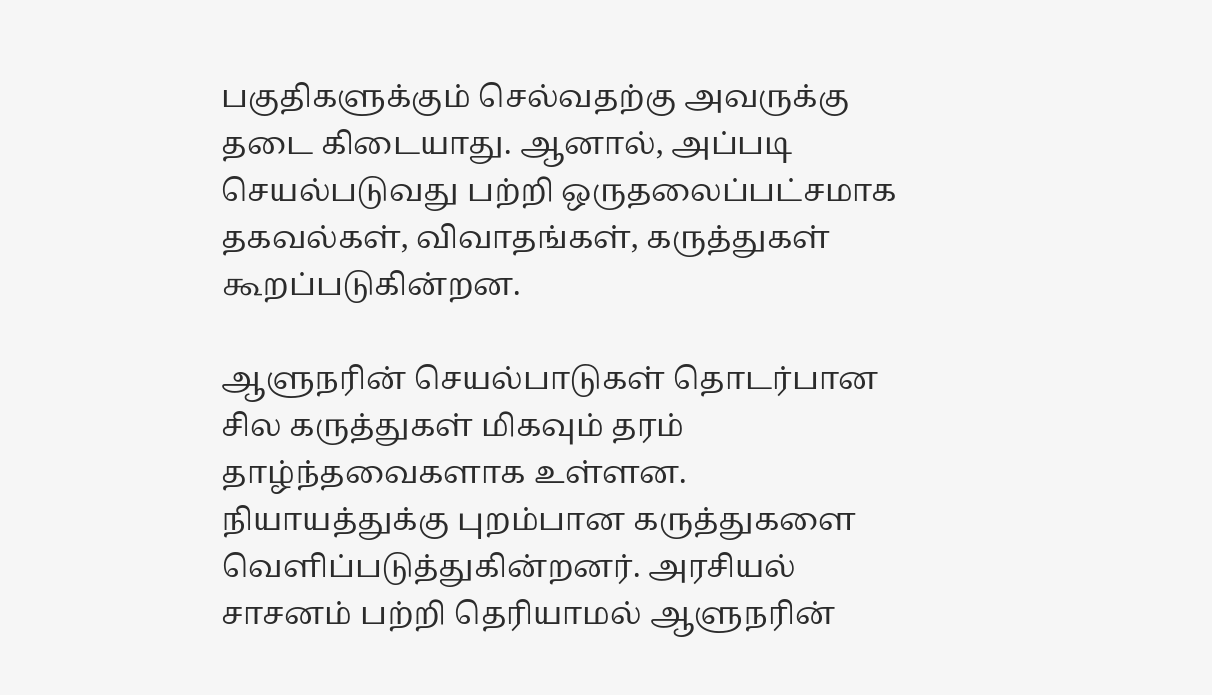பகுதிகளுக்கும் செல்வதற்கு அவருக்கு தடை கிடையாது. ஆனால், அப்படி செயல்படுவது பற்றி ஒருதலைப்பட்சமாக தகவல்கள், விவாதங்கள், கருத்துகள் கூறப்படுகின்றன.

ஆளுநரின் செயல்பாடுகள் தொடர்பான சில கருத்துகள் மிகவும் தரம் தாழ்ந்தவைகளாக உள்ளன. நியாயத்துக்கு புறம்பான கருத்துகளை வெளிப்படுத்துகின்றனர். அரசியல் சாசனம் பற்றி தெரியாமல் ஆளுநரின்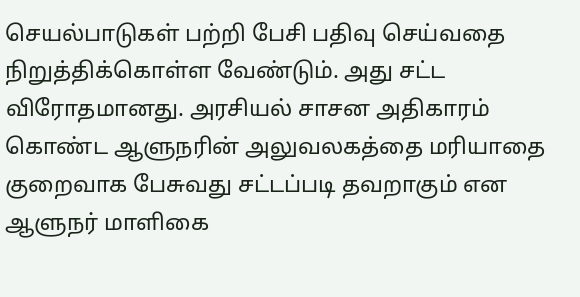செயல்பாடுகள் பற்றி பேசி பதிவு செய்வதை நிறுத்திக்கொள்ள வேண்டும். அது சட்ட விரோதமானது. அரசியல் சாசன அதிகாரம் கொண்ட ஆளுநரின் அலுவலகத்தை மரியாதை குறைவாக பேசுவது சட்டப்படி தவறாகும் என ஆளுநர் மாளிகை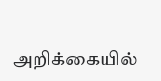அறிக்கையில்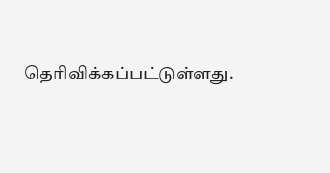தெரிவிக்கப்பட்டுள்ளது.